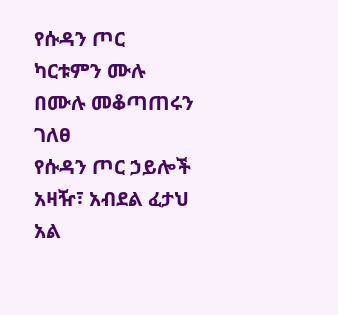የሱዳን ጦር ካርቱምን ሙሉ በሙሉ መቆጣጠሩን ገለፀ
የሱዳን ጦር ኃይሎች አዛዥ፣ አብደል ፈታህ አል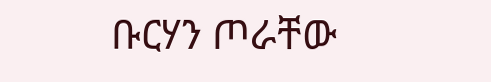ቡርሃን ጦራቸው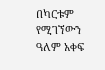በካርቱም የሚገኘውን ዓለም አቀፍ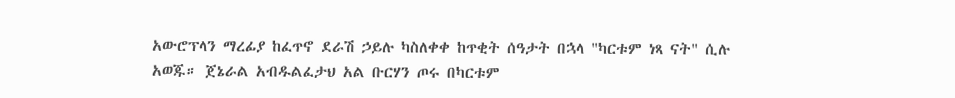አውሮፕላን ማረፊያ ከፈጥኖ ደራሽ ኃይሉ ካስለቀቀ ከጥቂት ሰዓታት በኋላ "ካርቱም ነጻ ናት" ሲሉ አወጁ። ጀኔራል አብዱልፈታህ አል ቡርሃን ጦሩ በካርቱም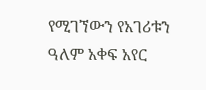የሚገኘውን የአገሪቱን ዓለም አቀፍ አየር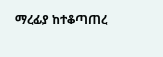ማረፊያ ከተቆጣጠረ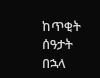ከጥቂት ሰዓታት በኋላ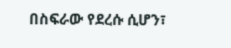በስፍራው የደረሱ ሲሆን፣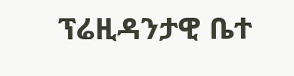ፕሬዚዳንታዊ ቤተ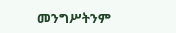መንግሥትንም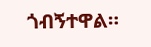ጎብኝተዋል።